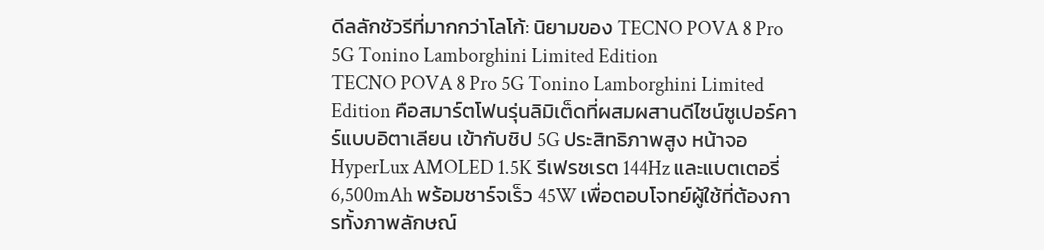ดีลลักชัวรีที่มากกว่าโลโก้: นิยามของ TECNO POVA 8 Pro 5G Tonino Lamborghini Limited Edition
TECNO POVA 8 Pro 5G Tonino Lamborghini Limited Edition คือสมาร์ตโฟนรุ่นลิมิเต็ดที่ผสมผสานดีไซน์ซูเปอร์คาร์แบบอิตาเลียน เข้ากับชิป 5G ประสิทธิภาพสูง หน้าจอ HyperLux AMOLED 1.5K รีเฟรชเรต 144Hz และแบตเตอรี่ 6,500mAh พร้อมชาร์จเร็ว 45W เพื่อตอบโจทย์ผู้ใช้ที่ต้องการทั้งภาพลักษณ์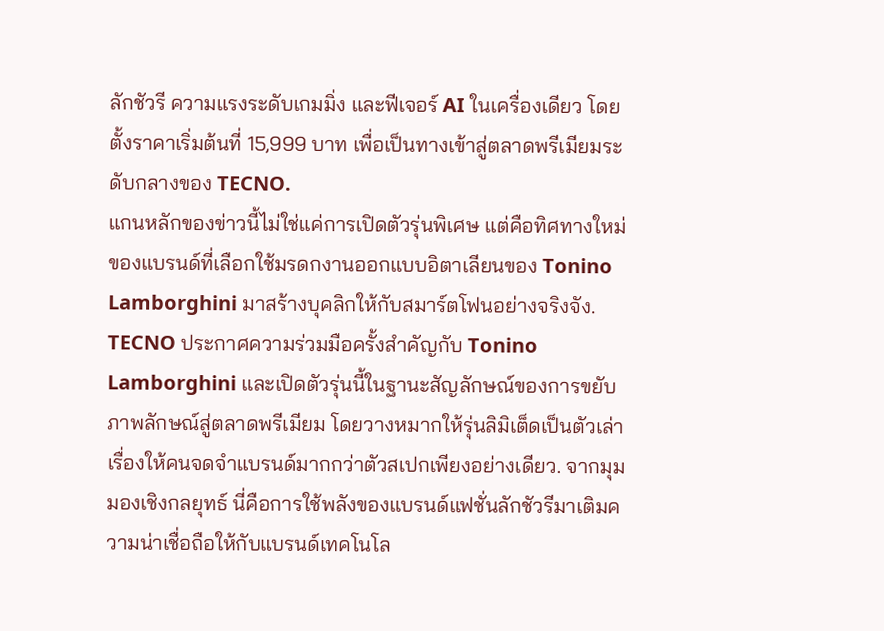ลักชัวรี ความแรงระดับเกมมิ่ง และฟีเจอร์ AI ในเครื่องเดียว โดยตั้งราคาเริ่มต้นที่ 15,999 บาท เพื่อเป็นทางเข้าสู่ตลาดพรีเมียมระดับกลางของ TECNO.
แกนหลักของข่าวนี้ไม่ใช่แค่การเปิดตัวรุ่นพิเศษ แต่คือทิศทางใหม่ของแบรนด์ที่เลือกใช้มรดกงานออกแบบอิตาเลียนของ Tonino Lamborghini มาสร้างบุคลิกให้กับสมาร์ตโฟนอย่างจริงจัง. TECNO ประกาศความร่วมมือครั้งสำคัญกับ Tonino Lamborghini และเปิดตัวรุ่นนี้ในฐานะสัญลักษณ์ของการขยับภาพลักษณ์สู่ตลาดพรีเมียม โดยวางหมากให้รุ่นลิมิเต็ดเป็นตัวเล่าเรื่องให้คนจดจำแบรนด์มากกว่าตัวสเปกเพียงอย่างเดียว. จากมุมมองเชิงกลยุทธ์ นี่คือการใช้พลังของแบรนด์แฟชั่นลักชัวรีมาเติมความน่าเชื่อถือให้กับแบรนด์เทคโนโล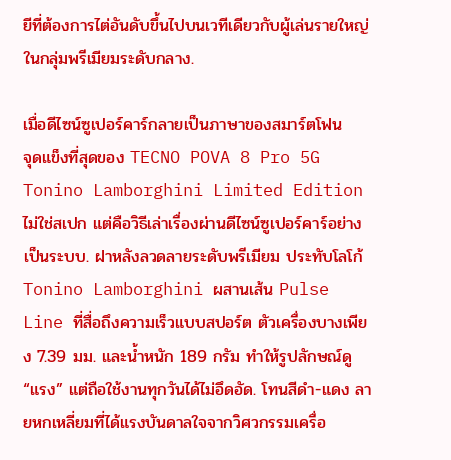ยีที่ต้องการไต่อันดับขึ้นไปบนเวทีเดียวกับผู้เล่นรายใหญ่ในกลุ่มพรีเมียมระดับกลาง.

เมื่อดีไซน์ซูเปอร์คาร์กลายเป็นภาษาของสมาร์ตโฟน
จุดแข็งที่สุดของ TECNO POVA 8 Pro 5G Tonino Lamborghini Limited Edition ไม่ใช่สเปก แต่คือวิธีเล่าเรื่องผ่านดีไซน์ซูเปอร์คาร์อย่างเป็นระบบ. ฝาหลังลวดลายระดับพรีเมียม ประทับโลโก้ Tonino Lamborghini ผสานเส้น Pulse Line ที่สื่อถึงความเร็วแบบสปอร์ต ตัวเครื่องบางเพียง 7.39 มม. และน้ำหนัก 189 กรัม ทำให้รูปลักษณ์ดู “แรง” แต่ถือใช้งานทุกวันได้ไม่อึดอัด. โทนสีดำ-แดง ลายหกเหลี่ยมที่ได้แรงบันดาลใจจากวิศวกรรมเครื่อ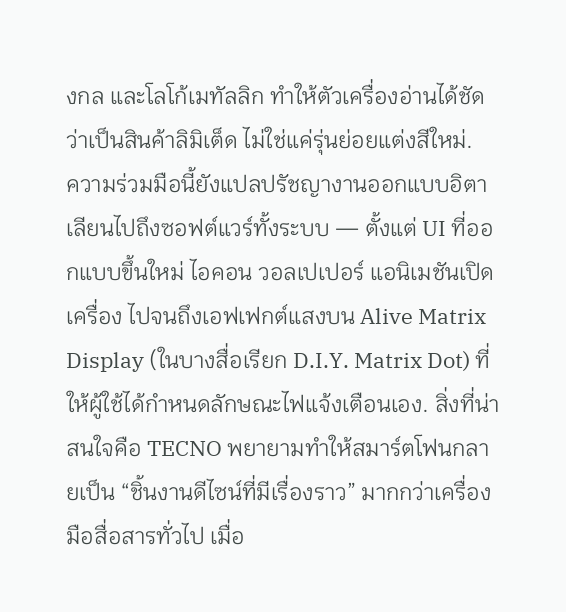งกล และโลโก้เมทัลลิก ทำให้ตัวเครื่องอ่านได้ชัดว่าเป็นสินค้าลิมิเต็ด ไม่ใช่แค่รุ่นย่อยแต่งสีใหม่.
ความร่วมมือนี้ยังแปลปรัชญางานออกแบบอิตาเลียนไปถึงซอฟต์แวร์ทั้งระบบ — ตั้งแต่ UI ที่ออกแบบขึ้นใหม่ ไอคอน วอลเปเปอร์ แอนิเมชันเปิดเครื่อง ไปจนถึงเอฟเฟกต์แสงบน Alive Matrix Display (ในบางสื่อเรียก D.I.Y. Matrix Dot) ที่ให้ผู้ใช้ได้กำหนดลักษณะไฟแจ้งเตือนเอง. สิ่งที่น่าสนใจคือ TECNO พยายามทำให้สมาร์ตโฟนกลายเป็น “ชิ้นงานดีไซน์ที่มีเรื่องราว” มากกว่าเครื่องมือสื่อสารทั่วไป เมื่อ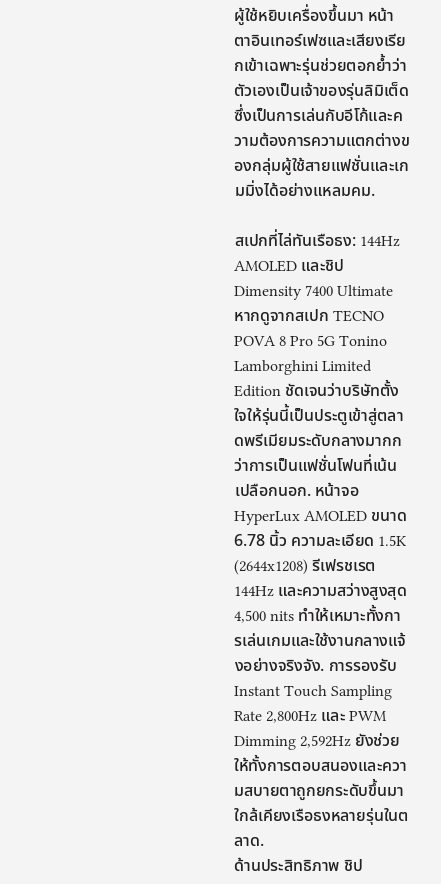ผู้ใช้หยิบเครื่องขึ้นมา หน้าตาอินเทอร์เฟซและเสียงเรียกเข้าเฉพาะรุ่นช่วยตอกย้ำว่าตัวเองเป็นเจ้าของรุ่นลิมิเต็ด ซึ่งเป็นการเล่นกับอีโก้และความต้องการความแตกต่างของกลุ่มผู้ใช้สายแฟชั่นและเกมมิ่งได้อย่างแหลมคม.

สเปกที่ไล่ทันเรือธง: 144Hz AMOLED และชิป Dimensity 7400 Ultimate
หากดูจากสเปก TECNO POVA 8 Pro 5G Tonino Lamborghini Limited Edition ชัดเจนว่าบริษัทตั้งใจให้รุ่นนี้เป็นประตูเข้าสู่ตลาดพรีเมียมระดับกลางมากกว่าการเป็นแฟชั่นโฟนที่เน้นเปลือกนอก. หน้าจอ HyperLux AMOLED ขนาด 6.78 นิ้ว ความละเอียด 1.5K (2644x1208) รีเฟรชเรต 144Hz และความสว่างสูงสุด 4,500 nits ทำให้เหมาะทั้งการเล่นเกมและใช้งานกลางแจ้งอย่างจริงจัง. การรองรับ Instant Touch Sampling Rate 2,800Hz และ PWM Dimming 2,592Hz ยังช่วยให้ทั้งการตอบสนองและความสบายตาถูกยกระดับขึ้นมาใกล้เคียงเรือธงหลายรุ่นในตลาด.
ด้านประสิทธิภาพ ชิป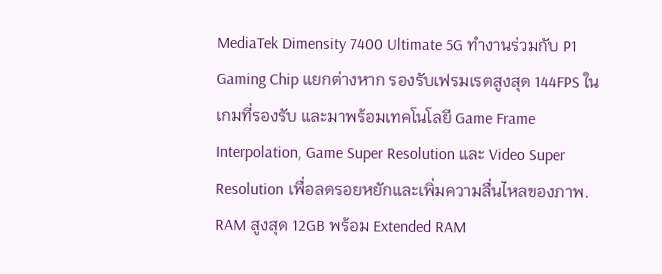MediaTek Dimensity 7400 Ultimate 5G ทำงานร่วมกับ P1 Gaming Chip แยกต่างหาก รองรับเฟรมเรตสูงสุด 144FPS ในเกมที่รองรับ และมาพร้อมเทคโนโลยี Game Frame Interpolation, Game Super Resolution และ Video Super Resolution เพื่อลดรอยหยักและเพิ่มความลื่นไหลของภาพ. RAM สูงสุด 12GB พร้อม Extended RAM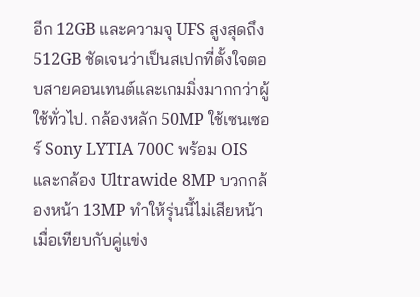อีก 12GB และความจุ UFS สูงสุดถึง 512GB ชัดเจนว่าเป็นสเปกที่ตั้งใจตอบสายคอนเทนต์และเกมมิ่งมากกว่าผู้ใช้ทั่วไป. กล้องหลัก 50MP ใช้เซนเซอร์ Sony LYTIA 700C พร้อม OIS และกล้อง Ultrawide 8MP บวกกล้องหน้า 13MP ทำให้รุ่นนี้ไม่เสียหน้าเมื่อเทียบกับคู่แข่ง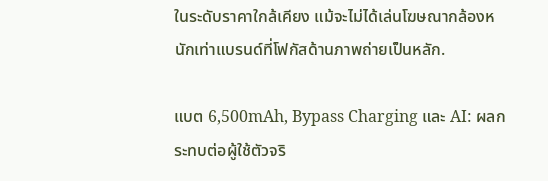ในระดับราคาใกล้เคียง แม้จะไม่ได้เล่นโฆษณากล้องหนักเท่าแบรนด์ที่โฟกัสด้านภาพถ่ายเป็นหลัก.

แบต 6,500mAh, Bypass Charging และ AI: ผลกระทบต่อผู้ใช้ตัวจริ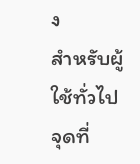ง
สำหรับผู้ใช้ทั่วไป จุดที่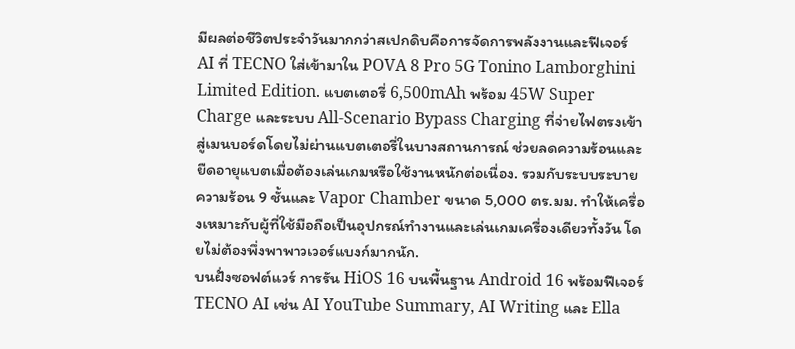มีผลต่อชีวิตประจำวันมากกว่าสเปกดิบคือการจัดการพลังงานและฟีเจอร์ AI ที่ TECNO ใส่เข้ามาใน POVA 8 Pro 5G Tonino Lamborghini Limited Edition. แบตเตอรี่ 6,500mAh พร้อม 45W Super Charge และระบบ All-Scenario Bypass Charging ที่จ่ายไฟตรงเข้าสู่เมนบอร์ดโดยไม่ผ่านแบตเตอรี่ในบางสถานการณ์ ช่วยลดความร้อนและยืดอายุแบตเมื่อต้องเล่นเกมหรือใช้งานหนักต่อเนื่อง. รวมกับระบบระบายความร้อน 9 ชั้นและ Vapor Chamber ขนาด 5,000 ตร.มม. ทำให้เครื่องเหมาะกับผู้ที่ใช้มือถือเป็นอุปกรณ์ทำงานและเล่นเกมเครื่องเดียวทั้งวัน โดยไม่ต้องพึ่งพาพาวเวอร์แบงก์มากนัก.
บนฝั่งซอฟต์แวร์ การรัน HiOS 16 บนพื้นฐาน Android 16 พร้อมฟีเจอร์ TECNO AI เช่น AI YouTube Summary, AI Writing และ Ella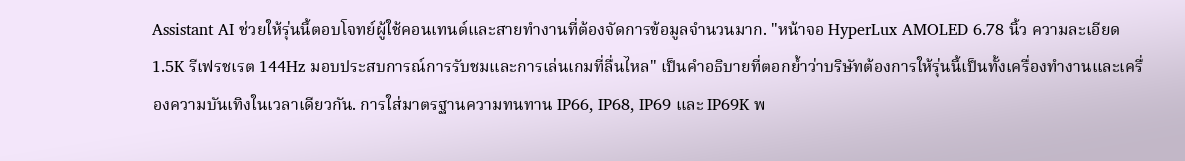Assistant AI ช่วยให้รุ่นนี้ตอบโจทย์ผู้ใช้คอนเทนต์และสายทำงานที่ต้องจัดการข้อมูลจำนวนมาก. "หน้าจอ HyperLux AMOLED 6.78 นิ้ว ความละเอียด 1.5K รีเฟรชเรต 144Hz มอบประสบการณ์การรับชมและการเล่นเกมที่ลื่นไหล" เป็นคำอธิบายที่ตอกย้ำว่าบริษัทต้องการให้รุ่นนี้เป็นทั้งเครื่องทำงานและเครื่องความบันเทิงในเวลาเดียวกัน. การใส่มาตรฐานความทนทาน IP66, IP68, IP69 และ IP69K พ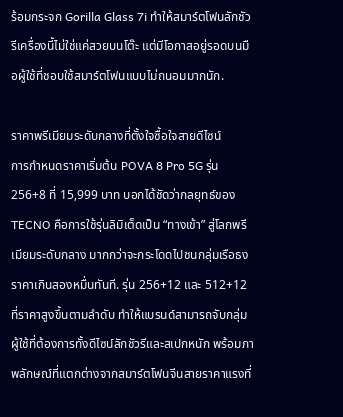ร้อมกระจก Gorilla Glass 7i ทำให้สมาร์ตโฟนลักชัวรีเครื่องนี้ไม่ใช่แค่สวยบนโต๊ะ แต่มีโอกาสอยู่รอดบนมือผู้ใช้ที่ชอบใช้สมาร์ตโฟนแบบไม่ถนอมมากนัก.

ราคาพรีเมียมระดับกลางที่ตั้งใจซื้อใจสายดีไซน์
การกำหนดราคาเริ่มต้น POVA 8 Pro 5G รุ่น 256+8 ที่ 15,999 บาท บอกได้ชัดว่ากลยุทธ์ของ TECNO คือการใช้รุ่นลิมิเต็ดเป็น “ทางเข้า” สู่โลกพรีเมียมระดับกลาง มากกว่าจะกระโดดไปชนกลุ่มเรือธงราคาเกินสองหมื่นทันที. รุ่น 256+12 และ 512+12 ที่ราคาสูงขึ้นตามลำดับ ทำให้แบรนด์สามารถจับกลุ่มผู้ใช้ที่ต้องการทั้งดีไซน์ลักชัวรีและสเปกหนัก พร้อมภาพลักษณ์ที่แตกต่างจากสมาร์ตโฟนจีนสายราคาแรงที่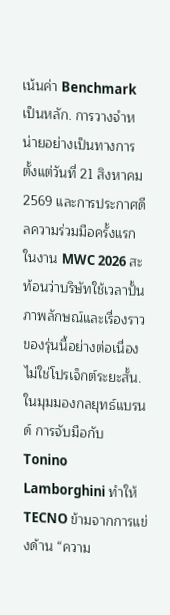เน้นค่า Benchmark เป็นหลัก. การวางจำหน่ายอย่างเป็นทางการตั้งแต่วันที่ 21 สิงหาคม 2569 และการประกาศดีลความร่วมมือครั้งแรกในงาน MWC 2026 สะท้อนว่าบริษัทใช้เวลาปั้นภาพลักษณ์และเรื่องราวของรุ่นนี้อย่างต่อเนื่อง ไม่ใช่โปรเจ็กต์ระยะสั้น.
ในมุมมองกลยุทธ์แบรนด์ การจับมือกับ Tonino Lamborghini ทำให้ TECNO ข้ามจากการแข่งด้าน “ความ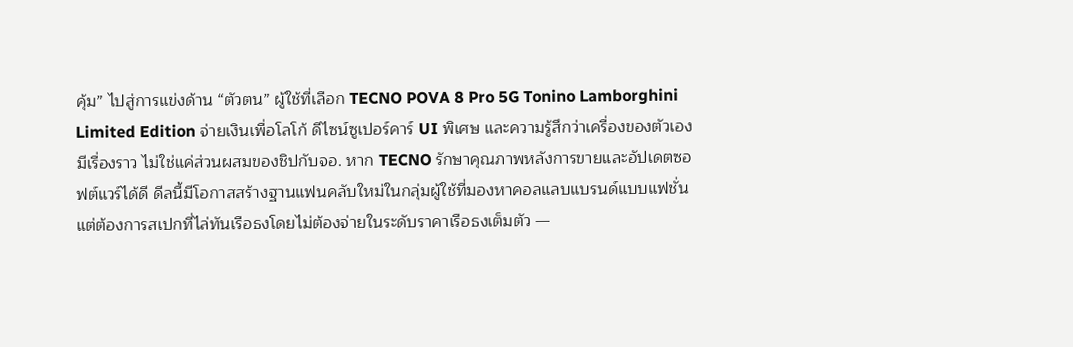คุ้ม” ไปสู่การแข่งด้าน “ตัวตน” ผู้ใช้ที่เลือก TECNO POVA 8 Pro 5G Tonino Lamborghini Limited Edition จ่ายเงินเพื่อโลโก้ ดีไซน์ซูเปอร์คาร์ UI พิเศษ และความรู้สึกว่าเครื่องของตัวเองมีเรื่องราว ไม่ใช่แค่ส่วนผสมของชิปกับจอ. หาก TECNO รักษาคุณภาพหลังการขายและอัปเดตซอฟต์แวร์ได้ดี ดีลนี้มีโอกาสสร้างฐานแฟนคลับใหม่ในกลุ่มผู้ใช้ที่มองหาคอลแลบแบรนด์แบบแฟชั่น แต่ต้องการสเปกที่ไล่ทันเรือธงโดยไม่ต้องจ่ายในระดับราคาเรือธงเต็มตัว —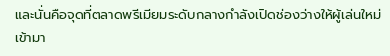และนั่นคือจุดที่ตลาดพรีเมียมระดับกลางกำลังเปิดช่องว่างให้ผู้เล่นใหม่เข้ามา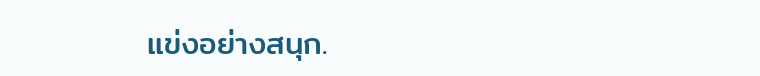แข่งอย่างสนุก.